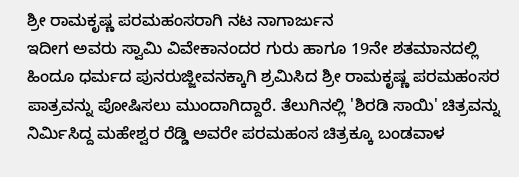ಶ್ರೀ ರಾಮಕೃಷ್ಣ ಪರಮಹಂಸರಾಗಿ ನಟ ನಾಗಾರ್ಜುನ
ಇದೀಗ ಅವರು ಸ್ವಾಮಿ ವಿವೇಕಾನಂದರ ಗುರು ಹಾಗೂ 19ನೇ ಶತಮಾನದಲ್ಲಿ ಹಿಂದೂ ಧರ್ಮದ ಪುನರುಜ್ಜೀವನಕ್ಕಾಗಿ ಶ್ರಮಿಸಿದ ಶ್ರೀ ರಾಮಕೃಷ್ಣ ಪರಮಹಂಸರ ಪಾತ್ರವನ್ನು ಪೋಷಿಸಲು ಮುಂದಾಗಿದ್ದಾರೆ. ತೆಲುಗಿನಲ್ಲಿ 'ಶಿರಡಿ ಸಾಯಿ' ಚಿತ್ರವನ್ನು ನಿರ್ಮಿಸಿದ್ದ ಮಹೇಶ್ವರ ರೆಡ್ಡಿ ಅವರೇ ಪರಮಹಂಸ ಚಿತ್ರಕ್ಕೂ ಬಂಡವಾಳ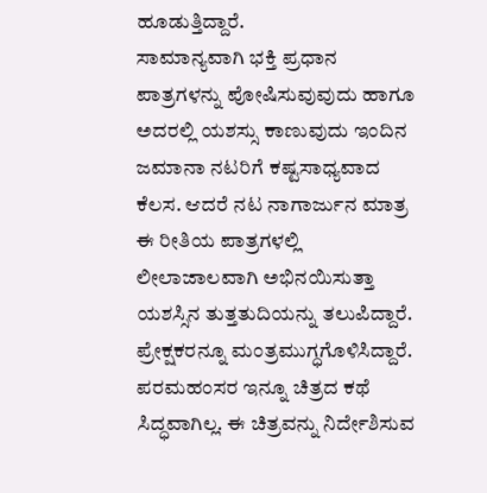ಹೂಡುತ್ತಿದ್ದಾರೆ.
ಸಾಮಾನ್ಯವಾಗಿ ಭಕ್ತಿ ಪ್ರಧಾನ ಪಾತ್ರಗಳನ್ನು ಪೋಷಿಸುವುವುದು ಹಾಗೂ ಅದರಲ್ಲಿ ಯಶಸ್ಸು ಕಾಣುವುದು ಇಂದಿನ ಜಮಾನಾ ನಟರಿಗೆ ಕಷ್ಟಸಾಧ್ಯವಾದ ಕೆಲಸ. ಆದರೆ ನಟ ನಾಗಾರ್ಜುನ ಮಾತ್ರ ಈ ರೀತಿಯ ಪಾತ್ರಗಳಲ್ಲಿ ಲೀಲಾಜಾಲವಾಗಿ ಅಭಿನಯಿಸುತ್ತಾ ಯಶಸ್ಸಿನ ತುತ್ತತುದಿಯನ್ನು ತಲುಪಿದ್ದಾರೆ. ಪ್ರೇಕ್ಷಕರನ್ನೂ ಮಂತ್ರಮುಗ್ಧಗೊಳಿಸಿದ್ದಾರೆ.
ಪರಮಹಂಸರ ಇನ್ನೂ ಚಿತ್ರದ ಕಥೆ ಸಿದ್ಧವಾಗಿಲ್ಲ. ಈ ಚಿತ್ರವನ್ನು ನಿರ್ದೇಶಿಸುವ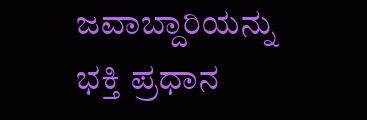ಜವಾಬ್ದಾರಿಯನ್ನು ಭಕ್ತಿ ಪ್ರಧಾನ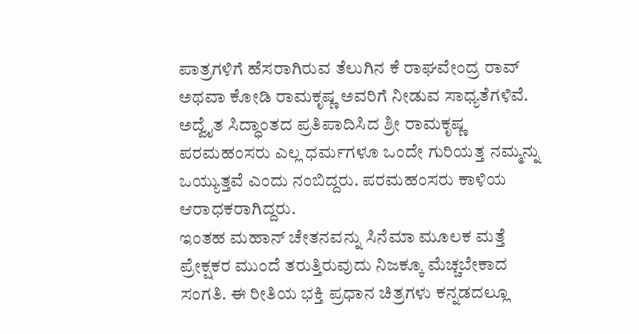ಪಾತ್ರಗಳಿಗೆ ಹೆಸರಾಗಿರುವ ತೆಲುಗಿನ ಕೆ ರಾಘವೇಂದ್ರ ರಾವ್ ಅಥವಾ ಕೋಡಿ ರಾಮಕೃಷ್ಣ ಅವರಿಗೆ ನೀಡುವ ಸಾಧ್ಯತೆಗಳಿವೆ.
ಅದ್ವೈತ ಸಿದ್ಧಾಂತದ ಪ್ರತಿಪಾದಿಸಿದ ಶ್ರೀ ರಾಮಕೃಷ್ಣ ಪರಮಹಂಸರು ಎಲ್ಲ ಧರ್ಮಗಳೂ ಒಂದೇ ಗುರಿಯತ್ತ ನಮ್ಮನ್ನು ಒಯ್ಯುತ್ತವೆ ಎಂದು ನಂಬಿದ್ದರು. ಪರಮಹಂಸರು ಕಾಳಿಯ ಆರಾಧಕರಾಗಿದ್ದರು.
ಇಂತಹ ಮಹಾನ್ ಚೇತನವನ್ನು ಸಿನೆಮಾ ಮೂಲಕ ಮತ್ತೆ ಪ್ರೇಕ್ಷಕರ ಮುಂದೆ ತರುತ್ತಿರುವುದು ನಿಜಕ್ಕೂ ಮೆಚ್ಚಬೇಕಾದ ಸಂಗತಿ. ಈ ರೀತಿಯ ಭಕ್ತಿ ಪ್ರಧಾನ ಚಿತ್ರಗಳು ಕನ್ನಡದಲ್ಲೂ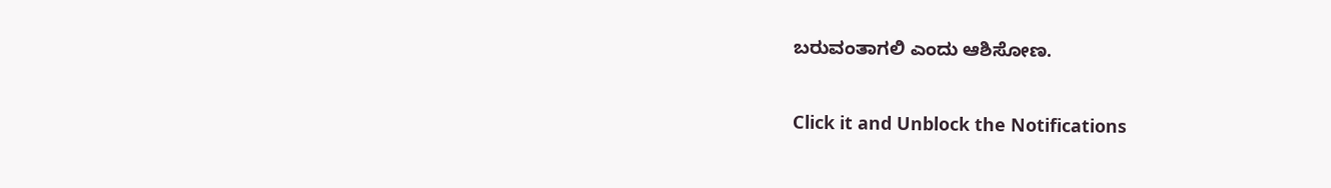ಬರುವಂತಾಗಲಿ ಎಂದು ಆಶಿಸೋಣ.


Click it and Unblock the Notifications